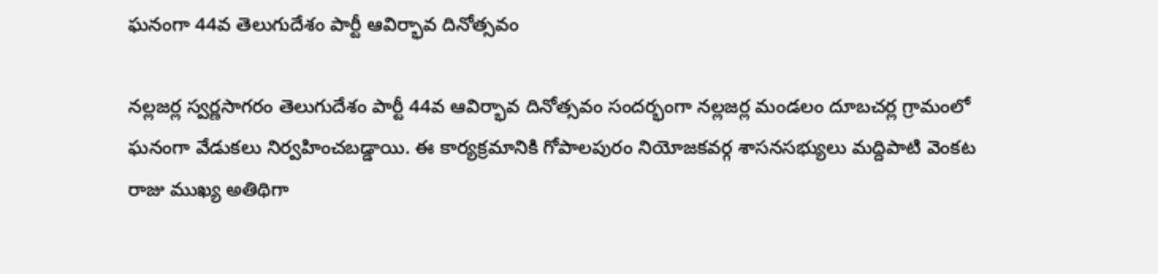ఘనంగా 44వ తెలుగుదేశం పార్టీ ఆవిర్భావ దినోత్సవం

నల్లజర్ల స్వర్ణసాగరం తెలుగుదేశం పార్టీ 44వ ఆవిర్భావ దినోత్సవం సందర్భంగా నల్లజర్ల మండలం దూబచర్ల గ్రామంలో ఘనంగా వేడుకలు నిర్వహించబడ్డాయి. ఈ కార్యక్రమానికి గోపాలపురం నియోజకవర్గ శాసనసభ్యులు మద్దిపాటి వెంకట రాజు ముఖ్య అతిథిగా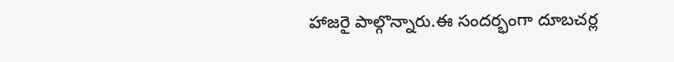హాజరై పాల్గొన్నారు.ఈ సందర్భంగా దూబచర్ల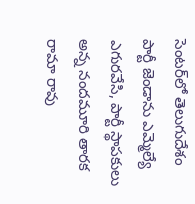సెంటర్‌లో తెలుగుదేశం పార్టీ జెండాను ఎమ్మెల్యే ఎగురవేసి, పార్టీ స్థాపకులు అన్న నందమూరి తారక రామా రావు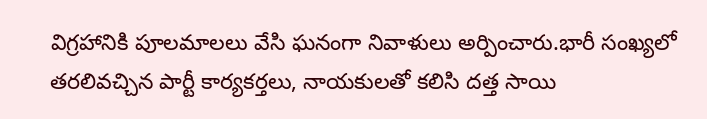విగ్రహానికి పూలమాలలు వేసి ఘనంగా నివాళులు అర్పించారు.భారీ సంఖ్యలో తరలివచ్చిన పార్టీ కార్యకర్తలు, నాయకులతో కలిసి దత్త సాయి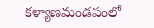కళ్యాణమండపంలో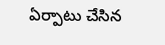ఏర్పాటు చేసిన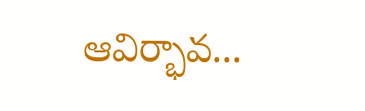ఆవిర్భావ...